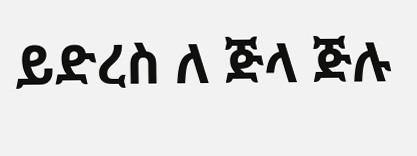ይድረስ ለ ጅላ ጅሉ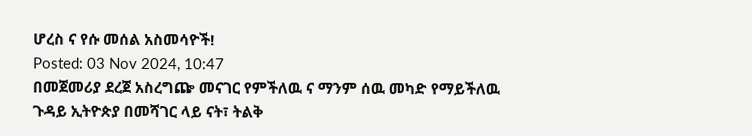ሆረስ ና የሱ መሰል አስመሳዮች!
Posted: 03 Nov 2024, 10:47
በመጀመሪያ ደረጀ አስረግጬ መናገር የምችለዉ ና ማንም ሰዉ መካድ የማይችለዉ ጉዳይ ኢትዮጵያ በመሻገር ላይ ናት፣ ትልቅ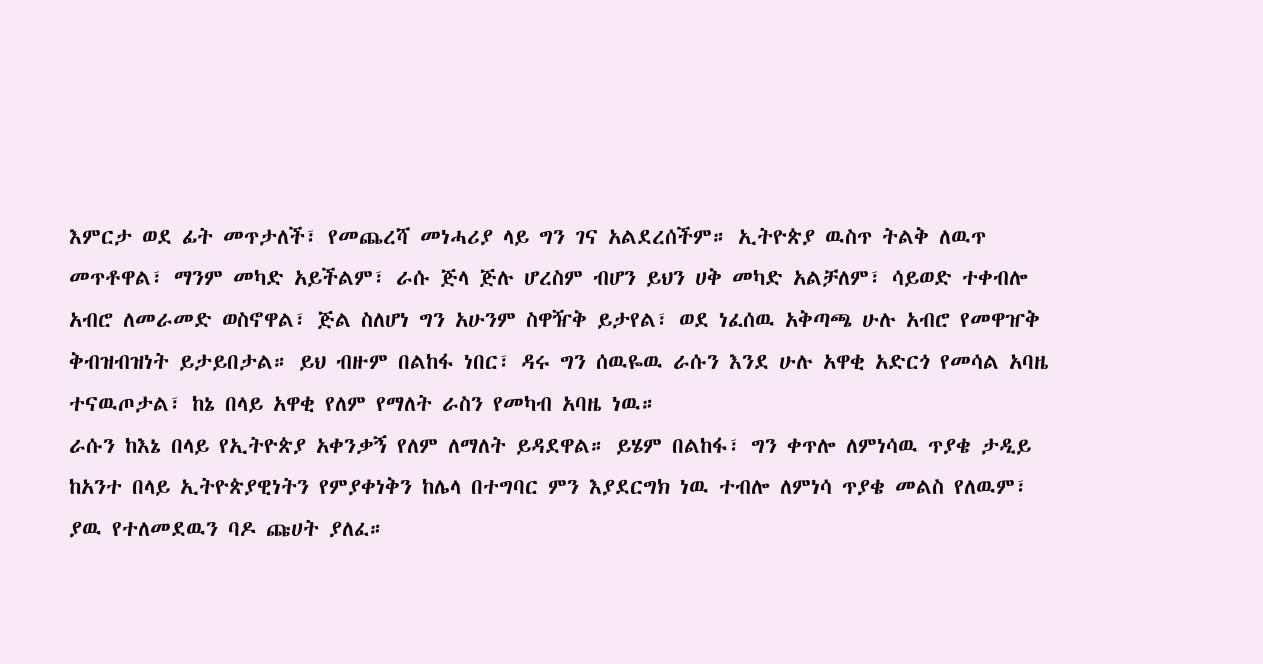እምርታ ወደ ፊት መጥታለች፣ የመጨረሻ መነሓሪያ ላይ ግን ገና አልደረሰችም። ኢትዮጵያ ዉስጥ ትልቅ ለዉጥ መጥቶዋል፣ ማንም መካድ አይችልም፣ ራሱ ጅላ ጅሉ ሆረስም ብሆን ይህን ሀቅ መካድ አልቻለም፣ ሳይወድ ተቀብሎ አብሮ ለመራመድ ወስኖዋል፣ ጅል ስለሆነ ግን አሁንም ስዋዥቅ ይታየል፣ ወደ ነፈሰዉ አቅጣጫ ሁሉ አብሮ የመዋዠቅ ቅብዝብዝነት ይታይበታል። ይህ ብዙም በልከፋ ነበር፣ ዳሩ ግን ሰዉዬዉ ራሱን እንደ ሁሉ አዋቂ አድርጎ የመሳል አባዜ ተናዉጦታል፣ ከኔ በላይ አዋቂ የለም የማለት ራስን የመካብ አባዜ ነዉ።
ራሱን ከእኔ በላይ የኢትዮጵያ አቀንቃኝ የለም ለማለት ይዳደዋል። ይሄም በልከፋ፣ ግን ቀጥሎ ለምነሳዉ ጥያቄ ታዲይ ከአንተ በላይ ኢትዮጵያዊነትን የምያቀነቅን ከሌላ በተግባር ምን እያደርግክ ነዉ ተብሎ ለምነሳ ጥያቄ መልስ የለዉም፣ ያዉ የተለመደዉን ባዶ ጩሀት ያለፈ።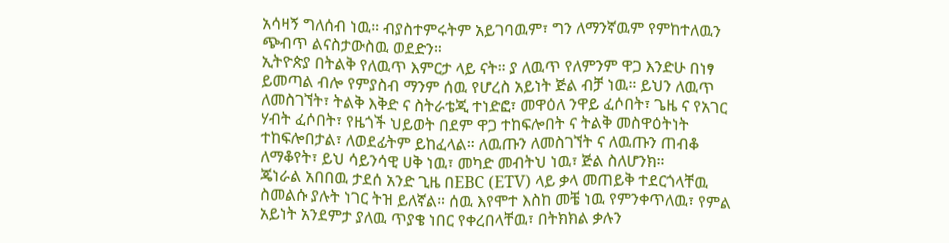አሳዛኝ ግለሰብ ነዉ። ብያስተምሩትም አይገባዉም፣ ግን ለማንኛዉም የምከተለዉን ጭብጥ ልናስታውስዉ ወደድን።
ኢትዮጵያ በትልቅ የለዉጥ እምርታ ላይ ናት። ያ ለዉጥ የለምንም ዋጋ እንድሁ በነፃ ይመጣል ብሎ የምያስብ ማንም ሰዉ የሆረስ አይነት ጅል ብቻ ነዉ። ይህን ለዉጥ ለመስገኘት፣ ትልቅ እቅድ ና ስትራቴጂ ተነድፎ፣ መዋዕለ ንዋይ ፈሶበት፣ ጌዜ ና የአገር ሃብት ፈሶበት፣ የዜጎች ህይወት በደም ዋጋ ተከፍሎበት ና ትልቅ መስዋዕትነት ተከፍሎበታል፣ ለወደፊትም ይከፈላል። ለዉጡን ለመስገኘት ና ለዉጡን ጠብቆ ለማቆየት፣ ይህ ሳይንሳዊ ሀቅ ነዉ፣ መካድ መብትህ ነዉ፣ ጅል ስለሆንክ።
ጄነራል አበበዉ ታደሰ አንድ ጊዜ በEBC (ETV) ላይ ቃላ መጠይቅ ተደርጎላቸዉ ስመልሱ ያሉት ነገር ትዝ ይለኛል። ሰዉ እየሞተ እስከ መቼ ነዉ የምንቀጥለዉ፣ የምል አይነት አንደምታ ያለዉ ጥያቄ ነበር የቀረበላቸዉ፣ በትክክል ቃሉን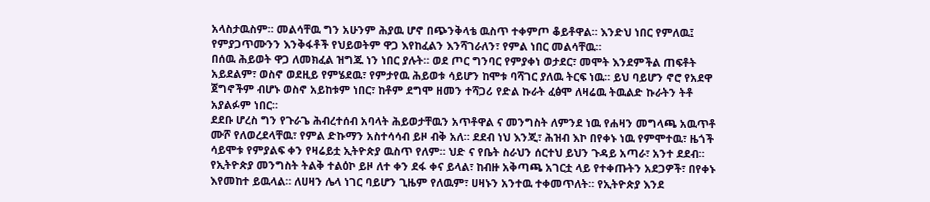አላስታዉስም። መልሳቸዉ ግን አሁንም ሕያዉ ሆኖ በጭንቅላቴ ዉስጥ ተቀምጦ ቆይቶዋል። እንድህ ነበር የምለዉ፤ የምያጋጥሙንን እንቅፋቶች የህይወትም ዋጋ እየከፈልን እንሻገራለን፣ የምል ነበር መልሳቸዉ።
በሰዉ ሕይወት ዋጋ ለመክፈል ዝግጁ ነን ነበር ያሉት። ወደ ጦር ግንባር የምያቀነ ወታደር፣ መሞት እንደምችል ጠፍቶት አይደልም፣ ወስኖ ወደዚይ የምሄደዉ፣ የምታየዉ ሕይወቱ ሳይሆን ከሞቱ ባሻገር ያለዉ ትርፍ ነዉ። ይህ ባይሆን ኖሮ የአደዋ ጀግኖችም ብሆኑ ወስኖ አይከቱም ነበር፣ ከቶም ደግሞ ዘመን ተሻጋሪ የድል ኩራት ፈፅሞ ለዛሬዉ ትዉልድ ኩራትን ትቶ አያልፉም ነበር።
ደደቡ ሆረስ ግን የጉራጌ ሕብረተሰብ አባላት ሕይወታቸዉን አጥቶዋል ና መንግስት ለምንደ ነዉ የሐዛን መግላጫ አዉጥቶ ሙሾ የለወረደላቸዉ፣ የምል ድኩማን አስተሳሳብ ይዞ ብቅ አለ። ደደብ ነህ እንጂ፣ ሕዝብ እኮ በየቀኑ ነዉ የምሞተዉ፣ ዜጎች ሳይሞቱ የምያልፍ ቀን የዛሬይቷ ኢትዮጵያ ዉስጥ የለም። ህድ ና የቤት ስራህን ሰርተህ ይህን ጉዳይ አጣራ፣ አንተ ደደብ።
የኢትዮጵያ መንግስት ትልቅ ተልዕኮ ይዞ ለተ ቀን ደፋ ቀና ይላል፣ ከብዙ አቅጣጫ አገርቷ ላይ የተቀጡትን አደጋዎች፣ በየቀኑ እየመከተ ይዉላል። ለሀዛን ሌላ ነገር ባይሆን ጊዜም የለዉም፣ ሀዛኑን አንተዉ ተቀመጥለት። የኢትዮጵያ እንደ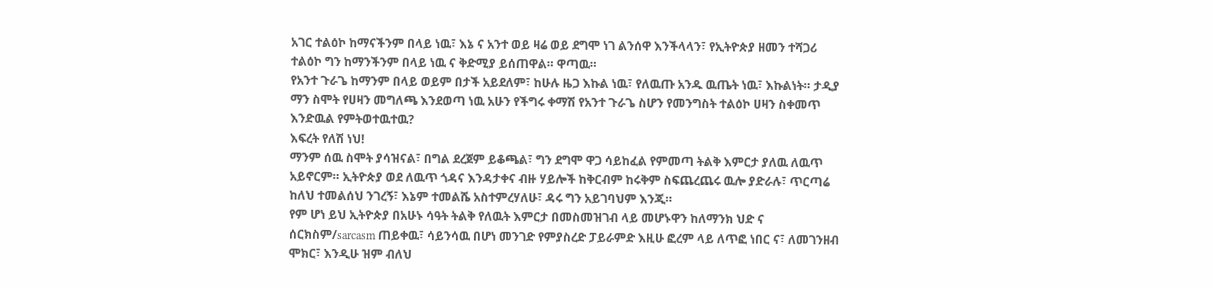አገር ተልዕኮ ከማናችንም በላይ ነዉ፣ እኔ ና አንተ ወይ ዛሬ ወይ ደግሞ ነገ ልንሰዋ እንችላላን፣ የኢትዮጵያ ዘመን ተሻጋሪ ተልዕኮ ግን ከማንችንም በላይ ነዉ ና ቅድሚያ ይሰጠዋል። ዋጣዉ።
የአንተ ጉራጌ ከማንም በላይ ወይም በታች አይደለም፣ ከሁሉ ዜጋ እኩል ነዉ፣ የለዉጡ አንዱ ዉጤት ነዉ፣ እኩልነት። ታዲያ ማን ስሞት የሀዛን መግለጫ እንደወጣ ነዉ አሁን የችግሩ ቀማሽ የአንተ ጉራጌ ስሆን የመንግስት ተልዕኮ ሀዛን ስቀመጥ እንድዉል የምትወተዉተዉ?
እፍረት የለሽ ነህ!
ማንም ሰዉ ስሞት ያሳዝናል፣ በግል ደረጀም ይቆጫል፣ ግን ደግሞ ዋጋ ሳይከፈል የምመጣ ትልቅ እምርታ ያለዉ ለዉጥ አይኖርም። ኢትዮጵያ ወደ ለዉጥ ጎዳና እንዳታቀና ብዙ ሃይሎች ከቅርብም ከሩቅም ስፍጨረጨሩ ዉሎ ያድራሉ፣ ጥርጣሬ ከለህ ተመልሰህ ንገረኝ፣ እኔም ተመልሼ አስተምረሃለሁ፣ ዳሩ ግን አይገባህም እንጂ።
የም ሆነ ይህ ኢትዮጵያ በአሁኑ ሳዓት ትልቅ የለዉት እምርታ በመስመዝገብ ላይ መሆኑዋን ከለማንክ ህድ ና ሰርክስም/sarcasm ጠይቀዉ፣ ሳይንሳዉ በሆነ መንገድ የምያስረድ ፓይራምድ እዚሁ ፎረም ላይ ለጥፎ ነበር ና፣ ለመገንዘብ ሞክር፣ እንዲሁ ዝም ብለህ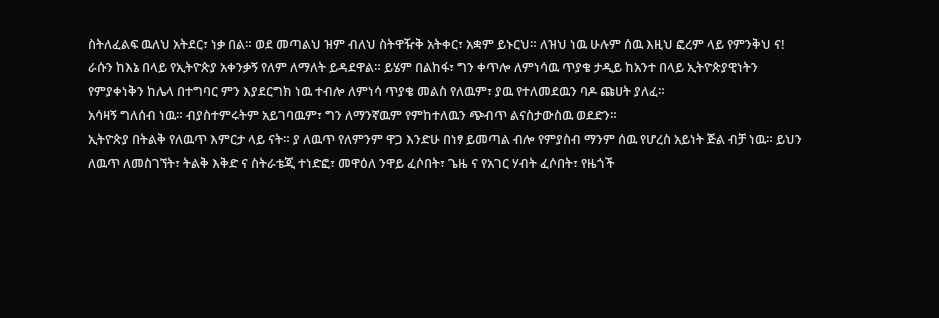ስትለፈልፍ ዉለህ አትደር፣ ነቃ በል። ወደ መጣልህ ዝም ብለህ ስትዋዥቅ አትቀር፣ አቋም ይኑርህ። ለዝህ ነዉ ሁሉም ሰዉ እዚህ ፎረም ላይ የምንቅህ ና!
ራሱን ከእኔ በላይ የኢትዮጵያ አቀንቃኝ የለም ለማለት ይዳደዋል። ይሄም በልከፋ፣ ግን ቀጥሎ ለምነሳዉ ጥያቄ ታዲይ ከአንተ በላይ ኢትዮጵያዊነትን የምያቀነቅን ከሌላ በተግባር ምን እያደርግክ ነዉ ተብሎ ለምነሳ ጥያቄ መልስ የለዉም፣ ያዉ የተለመደዉን ባዶ ጩሀት ያለፈ።
አሳዛኝ ግለሰብ ነዉ። ብያስተምሩትም አይገባዉም፣ ግን ለማንኛዉም የምከተለዉን ጭብጥ ልናስታውስዉ ወደድን።
ኢትዮጵያ በትልቅ የለዉጥ እምርታ ላይ ናት። ያ ለዉጥ የለምንም ዋጋ እንድሁ በነፃ ይመጣል ብሎ የምያስብ ማንም ሰዉ የሆረስ አይነት ጅል ብቻ ነዉ። ይህን ለዉጥ ለመስገኘት፣ ትልቅ እቅድ ና ስትራቴጂ ተነድፎ፣ መዋዕለ ንዋይ ፈሶበት፣ ጌዜ ና የአገር ሃብት ፈሶበት፣ የዜጎች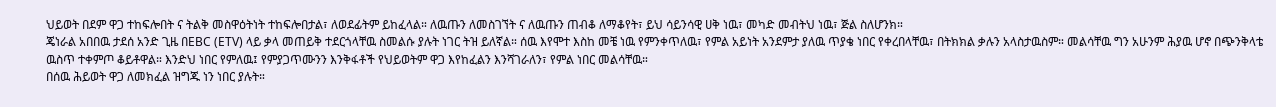ህይወት በደም ዋጋ ተከፍሎበት ና ትልቅ መስዋዕትነት ተከፍሎበታል፣ ለወደፊትም ይከፈላል። ለዉጡን ለመስገኘት ና ለዉጡን ጠብቆ ለማቆየት፣ ይህ ሳይንሳዊ ሀቅ ነዉ፣ መካድ መብትህ ነዉ፣ ጅል ስለሆንክ።
ጄነራል አበበዉ ታደሰ አንድ ጊዜ በEBC (ETV) ላይ ቃላ መጠይቅ ተደርጎላቸዉ ስመልሱ ያሉት ነገር ትዝ ይለኛል። ሰዉ እየሞተ እስከ መቼ ነዉ የምንቀጥለዉ፣ የምል አይነት አንደምታ ያለዉ ጥያቄ ነበር የቀረበላቸዉ፣ በትክክል ቃሉን አላስታዉስም። መልሳቸዉ ግን አሁንም ሕያዉ ሆኖ በጭንቅላቴ ዉስጥ ተቀምጦ ቆይቶዋል። እንድህ ነበር የምለዉ፤ የምያጋጥሙንን እንቅፋቶች የህይወትም ዋጋ እየከፈልን እንሻገራለን፣ የምል ነበር መልሳቸዉ።
በሰዉ ሕይወት ዋጋ ለመክፈል ዝግጁ ነን ነበር ያሉት።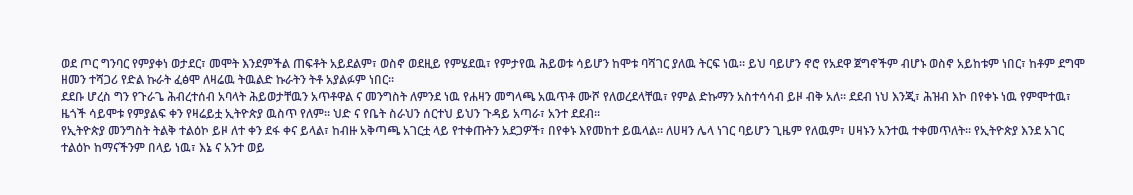ወደ ጦር ግንባር የምያቀነ ወታደር፣ መሞት እንደምችል ጠፍቶት አይደልም፣ ወስኖ ወደዚይ የምሄደዉ፣ የምታየዉ ሕይወቱ ሳይሆን ከሞቱ ባሻገር ያለዉ ትርፍ ነዉ። ይህ ባይሆን ኖሮ የአደዋ ጀግኖችም ብሆኑ ወስኖ አይከቱም ነበር፣ ከቶም ደግሞ ዘመን ተሻጋሪ የድል ኩራት ፈፅሞ ለዛሬዉ ትዉልድ ኩራትን ትቶ አያልፉም ነበር።
ደደቡ ሆረስ ግን የጉራጌ ሕብረተሰብ አባላት ሕይወታቸዉን አጥቶዋል ና መንግስት ለምንደ ነዉ የሐዛን መግላጫ አዉጥቶ ሙሾ የለወረደላቸዉ፣ የምል ድኩማን አስተሳሳብ ይዞ ብቅ አለ። ደደብ ነህ እንጂ፣ ሕዝብ እኮ በየቀኑ ነዉ የምሞተዉ፣ ዜጎች ሳይሞቱ የምያልፍ ቀን የዛሬይቷ ኢትዮጵያ ዉስጥ የለም። ህድ ና የቤት ስራህን ሰርተህ ይህን ጉዳይ አጣራ፣ አንተ ደደብ።
የኢትዮጵያ መንግስት ትልቅ ተልዕኮ ይዞ ለተ ቀን ደፋ ቀና ይላል፣ ከብዙ አቅጣጫ አገርቷ ላይ የተቀጡትን አደጋዎች፣ በየቀኑ እየመከተ ይዉላል። ለሀዛን ሌላ ነገር ባይሆን ጊዜም የለዉም፣ ሀዛኑን አንተዉ ተቀመጥለት። የኢትዮጵያ እንደ አገር ተልዕኮ ከማናችንም በላይ ነዉ፣ እኔ ና አንተ ወይ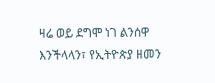ዛሬ ወይ ደግሞ ነገ ልንሰዋ እንችላላን፣ የኢትዮጵያ ዘመን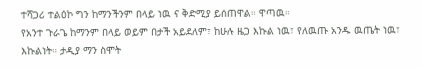ተሻጋሪ ተልዕኮ ግን ከማንችንም በላይ ነዉ ና ቅድሚያ ይሰጠዋል። ዋጣዉ።
የአንተ ጉራጌ ከማንም በላይ ወይም በታች አይደለም፣ ከሁሉ ዜጋ እኩል ነዉ፣ የለዉጡ አንዱ ዉጤት ነዉ፣ እኩልነት። ታዲያ ማን ስሞት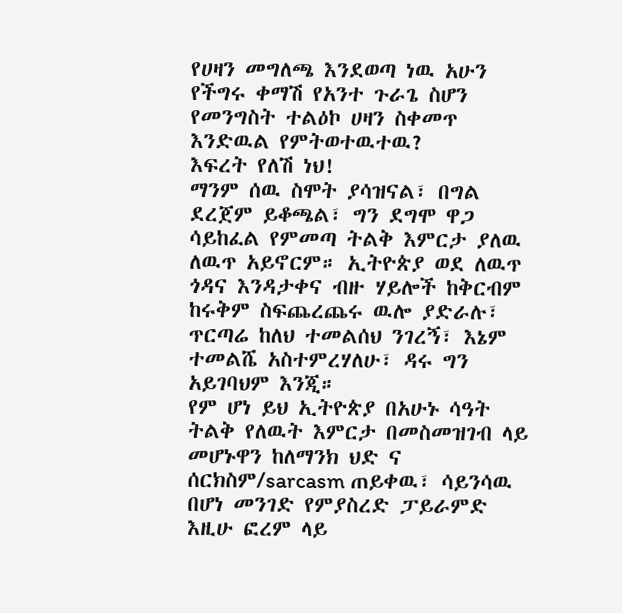የሀዛን መግለጫ እንደወጣ ነዉ አሁን የችግሩ ቀማሽ የአንተ ጉራጌ ስሆን የመንግስት ተልዕኮ ሀዛን ስቀመጥ እንድዉል የምትወተዉተዉ?
እፍረት የለሽ ነህ!
ማንም ሰዉ ስሞት ያሳዝናል፣ በግል ደረጀም ይቆጫል፣ ግን ደግሞ ዋጋ ሳይከፈል የምመጣ ትልቅ እምርታ ያለዉ ለዉጥ አይኖርም። ኢትዮጵያ ወደ ለዉጥ ጎዳና እንዳታቀና ብዙ ሃይሎች ከቅርብም ከሩቅም ስፍጨረጨሩ ዉሎ ያድራሉ፣ ጥርጣሬ ከለህ ተመልሰህ ንገረኝ፣ እኔም ተመልሼ አስተምረሃለሁ፣ ዳሩ ግን አይገባህም እንጂ።
የም ሆነ ይህ ኢትዮጵያ በአሁኑ ሳዓት ትልቅ የለዉት እምርታ በመስመዝገብ ላይ መሆኑዋን ከለማንክ ህድ ና ሰርክስም/sarcasm ጠይቀዉ፣ ሳይንሳዉ በሆነ መንገድ የምያስረድ ፓይራምድ እዚሁ ፎረም ላይ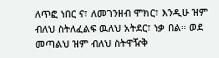ለጥፎ ነበር ና፣ ለመገንዘብ ሞክር፣ እንዲሁ ዝም ብለህ ስትለፈልፍ ዉለህ አትደር፣ ነቃ በል። ወደ መጣልህ ዝም ብለህ ስትዋዥቅ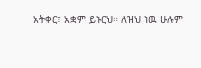አትቀር፣ አቋም ይኑርህ። ለዝህ ነዉ ሁሉም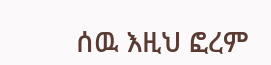ሰዉ እዚህ ፎረም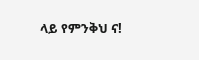ላይ የምንቅህ ና!